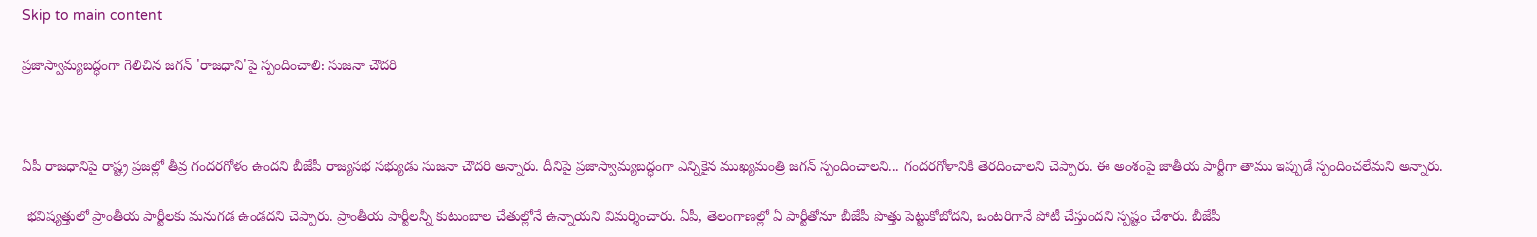Skip to main content

ప్రజాస్వామ్యబద్ధంగా గెలిచిన జగన్ 'రాజధాని'పై స్పందించాలి: సుజనా చౌదరి



ఏపీ రాజధానిపై రాష్ట్ర ప్రజల్లో తీవ్ర గందరగోళం ఉందని బీజేపీ రాజ్యసభ సభ్యుడు సుజనా చౌదరి అన్నారు. దీనిపై ప్రజాస్వామ్యబద్ధంగా ఎన్నికైన ముఖ్యమంత్రి జగన్ స్పందించాలని... గందరగోళానికి తెరదించాలని చెప్పారు. ఈ అంశంపై జాతీయ పార్టీగా తాము ఇప్పుడే స్పందించలేమని అన్నారు.

 భవిష్యత్తులో ప్రాంతీయ పార్టీలకు మనుగడ ఉండదని చెప్పారు. ప్రాంతీయ పార్టీలన్నీ కుటుంబాల చేతుల్లోనే ఉన్నాయని విమర్శించారు. ఏపీ, తెలంగాణల్లో ఏ పార్టీతోనూ బీజేపీ పొత్తు పెట్టుకోబోదని, ఒంటరిగానే పోటీ చేస్తుందని స్పష్టం చేశారు. బీజేపీ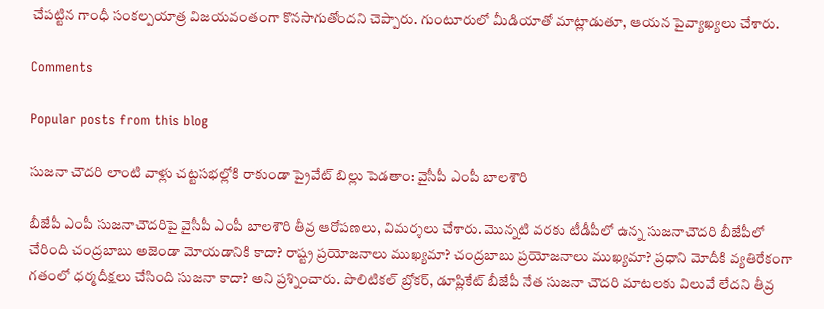చేపట్టిన గాంధీ సంకల్పయాత్ర విజయవంతంగా కొనసాగుతోందని చెప్పారు. గుంటూరులో మీడియాతో మాట్లాడుతూ, ఆయన పైవ్యాఖ్యలు చేశారు.

Comments

Popular posts from this blog

సుజనా చౌదరి లాంటి వాళ్లు చట్టసభల్లోకి రాకుండా ప్రైవేట్ బిల్లు పెడతాం: వైసీపీ ఎంపీ బాలశౌరి

బీజేపీ ఎంపీ సుజనాచౌదరిపై వైసీపీ ఎంపీ బాలశౌరి తీవ్ర ఆరోపణలు, విమర్శలు చేశారు. మొన్నటి వరకు టీడీపీలో ఉన్న సుజనాచౌదరి బీజేపీలో చేరింది చంద్రబాబు అజెండా మోయడానికి కాదా? రాష్ట్ర ప్రయోజనాలు ముఖ్యమా? చంద్రబాబు ప్రయోజనాలు ముఖ్యమా? ప్రధాని మోదీకి వ్యతిరేకంగా గతంలో ధర్మదీక్షలు చేసింది సుజనా కాదా? అని ప్రశ్నించారు. పొలిటికల్ బ్రోకర్, డూప్లికేట్ బీజేపీ నేత సుజనా చౌదరి మాటలకు విలువే లేదని తీవ్ర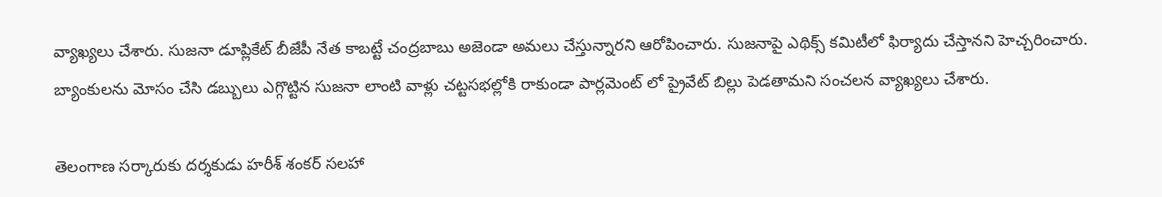వ్యాఖ్యలు చేశారు. సుజనా డూప్లికేట్ బీజేపీ నేత కాబట్టే చంద్రబాబు అజెండా అమలు చేస్తున్నారని ఆరోపించారు. సుజనాపై ఎథిక్స్ కమిటీలో ఫిర్యాదు చేస్తానని హెచ్చరించారు.  బ్యాంకులను మోసం చేసి డబ్బులు ఎగ్గొట్టిన సుజనా లాంటి వాళ్లు చట్టసభల్లోకి రాకుండా పార్లమెంట్ లో ప్రైవేట్ బిల్లు పెడతామని సంచలన వ్యాఖ్యలు చేశారు.

తెలంగాణ సర్కారుకు దర్శకుడు హరీశ్ శంకర్ సలహా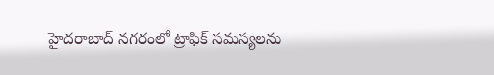హైదరాబాద్ నగరంలో ట్రాఫిక్ సమస్యలను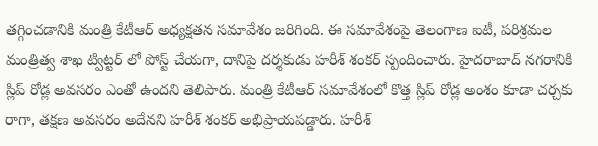తగ్గించడానికి మంత్రి కేటీఆర్ అధ్యక్షతన సమావేశం జరిగింది. ఈ సమావేశంపై తెలంగాణ ఐటీ, పరిశ్రమల మంత్రిత్వ శాఖ ట్విట్టర్ లో పోస్ట్ చేయగా, దానిపై దర్శకుడు హరీశ్ శంకర్ స్పందించారు. హైదరాబాద్ నగరానికి స్లిప్ రోడ్ల అవసరం ఎంతో ఉందని తెలిపారు. మంత్రి కేటీఆర్ సమావేశంలో కొత్త స్లిప్ రోడ్ల అంశం కూడా చర్చకు రాగా, తక్షణ అవసరం అదేనని హరీశ్ శంకర్ అభిప్రాయపడ్డారు. హరీశ్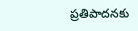ప్రతిపాదనకు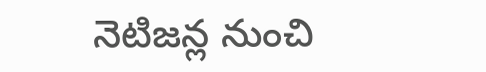నెటిజన్ల నుంచి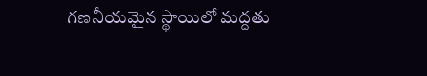గణనీయమైన స్థాయిలో మద్దతు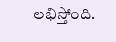లభిస్తోంది.